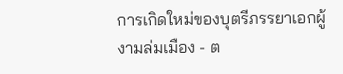การเกิดใหม่ของบุตรีภรรยาเอกผู้งามล่มเมือง - ต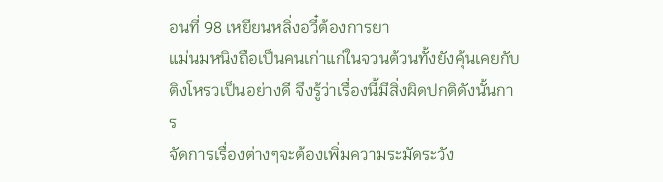อนที่ 98 เหยียนหลิ่งอวี๋ต้องการยา
แม่นมหนิงถือเป็นคนเก่าแก่ในจวนต้วนทั้งยังคุ้นเคยกับติงโหรวเป็นอย่างดี จึงรู้ว่าเรื่องนี้มีสิ่งผิดปกติดังนั้นการ
จัดการเรื่องต่างๆจะต้องเพิ่มความระมัดระวัง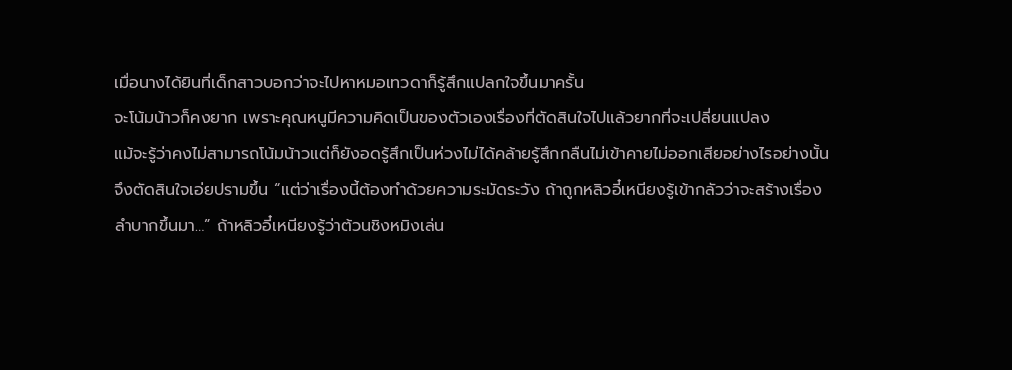เมื่อนางได้ยินที่เด็กสาวบอกว่าจะไปหาหมอเทวดาก็รู้สึกแปลกใจขึ้นมาครั้น
จะโน้มน้าวก็คงยาก เพราะคุณหนูมีความคิดเป็นของตัวเองเรื่องที่ตัดสินใจไปแล้วยากที่จะเปลี่ยนแปลง
แม้จะรู้ว่าคงไม่สามารถโน้มน้าวแต่ก็ยังอดรู้สึกเป็นห่วงไม่ได้คล้ายรู้สึกกลืนไม่เข้าคายไม่ออกเสียอย่างไรอย่างนั้น
จึงตัดสินใจเอ่ยปรามขึ้น “แต่ว่าเรื่องนี้ต้องทำด้วยความระมัดระวัง ถ้าถูกหลิวอี๋เหนียงรู้เข้ากลัวว่าจะสร้างเรื่อง
ลำบากขึ้นมา…” ถ้าหลิวอี๋เหนียงรู้ว่าต้วนชิงหมิงเล่น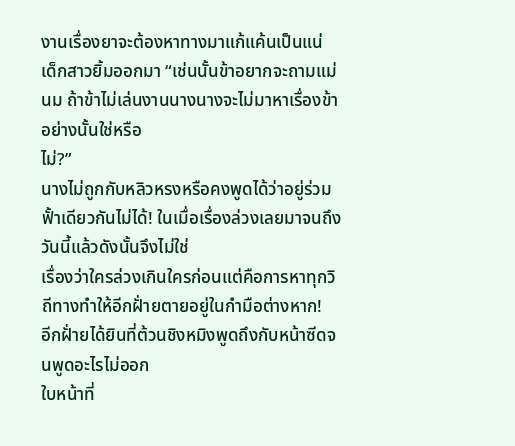งานเรื่องยาจะต้องหาทางมาแก้แค้นเป็นแน่
เด็กสาวยิ้มออกมา “เช่นนั้นข้าอยากจะถามแม่นม ถ้าข้าไม่เล่นงานนางนางจะไม่มาหาเรื่องข้าอย่างนั้นใช่หรือ
ไม่?”
นางไม่ถูกกับหลิวหรงหรือคงพูดได้ว่าอยู่ร่วมฟั้าเดียวกันไม่ได้! ในเมื่อเรื่องล่วงเลยมาจนถึงวันนี้แล้วดังนั้นจึงไม่ใช่
เรื่องว่าใครล่วงเกินใครก่อนแต่คือการหาทุกวิถีทางทำให้อีกฝั่ายตายอยู่ในกำมือต่างหาก!
อีกฝั่ายได้ยินที่ต้วนชิงหมิงพูดถึงกับหน้าซีดจนพูดอะไรไม่ออก
ใบหน้าที่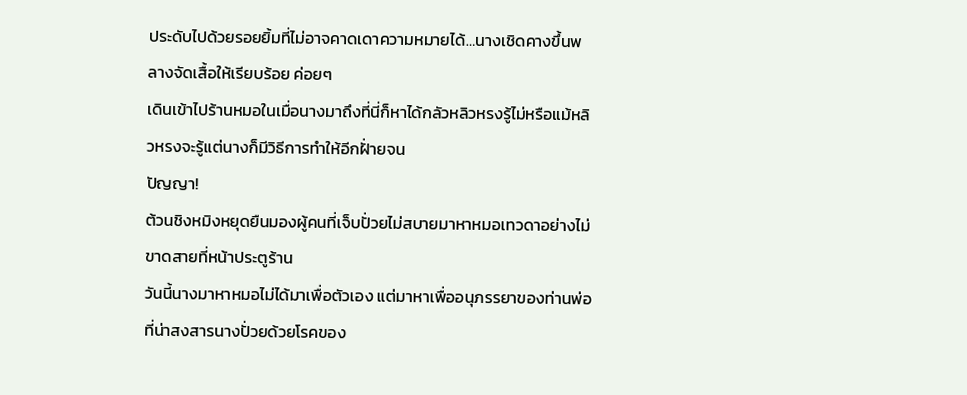ประดับไปด้วยรอยยิ้มที่ไม่อาจคาดเดาความหมายได้…นางเชิดคางขึ้นพลางจัดเสื้อให้เรียบร้อย ค่อยๆ
เดินเข้าไปร้านหมอในเมื่อนางมาถึงที่นี่ก็หาได้กลัวหลิวหรงรู้ไม่หรือแม้หลิวหรงจะรู้แต่นางก็มีวิธีการทำให้อีกฝั่ายจน
ปัญญา!
ต้วนชิงหมิงหยุดยืนมองผู้คนที่เจ็บปั่วยไม่สบายมาหาหมอเทวดาอย่างไม่ขาดสายที่หน้าประตูร้าน
วันนี้นางมาหาหมอไม่ได้มาเพื่อตัวเอง แต่มาหาเพื่ออนุภรรยาของท่านพ่อที่น่าสงสารนางปั่วยด้วยโรคของ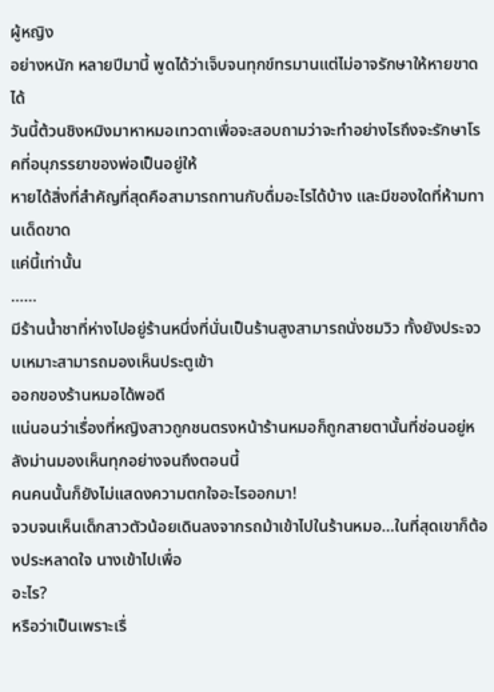ผู้หญิง
อย่างหนัก หลายปีมานี้ พูดได้ว่าเจ็บจนทุกข์ทรมานแต่ไม่อาจรักษาให้หายขาดได้
วันนี้ต้วนชิงหมิงมาหาหมอเทวดาเพื่อจะสอบถามว่าจะทำอย่างไรถึงจะรักษาโรคที่อนุภรรยาของพ่อเป็นอยู่ให้
หายได้สิ่งที่สำคัญที่สุดคือสามารถทานกับดื่มอะไรได้บ้าง และมีของใดที่ห้ามทานเด็ดขาด
แค่นี้เท่านั้น
……
มีร้านนํ้าชาที่ห่างไปอยู่ร้านหนึ่งที่นั่นเป็นร้านสูงสามารถนั่งชมวิว ทั้งยังประจวบเหมาะสามารถมองเห็นประตูเข้า
ออกของร้านหมอได้พอดี
แน่นอนว่าเรื่องที่หญิงสาวถูกชนตรงหน้าร้านหมอก็ถูกสายตานั้นที่ซ่อนอยู่หลังม่านมองเห็นทุกอย่างจนถึงตอนนี้
คนคนนั้นก็ยังไม่แสดงความตกใจอะไรออกมา!
จวบจนเห็นเด็กสาวตัวน้อยเดินลงจากรถม้าเข้าไปในร้านหมอ…ในที่สุดเขาก็ต้องประหลาดใจ นางเข้าไปเพื่อ
อะไร?
หรือว่าเป็นเพราะเรื่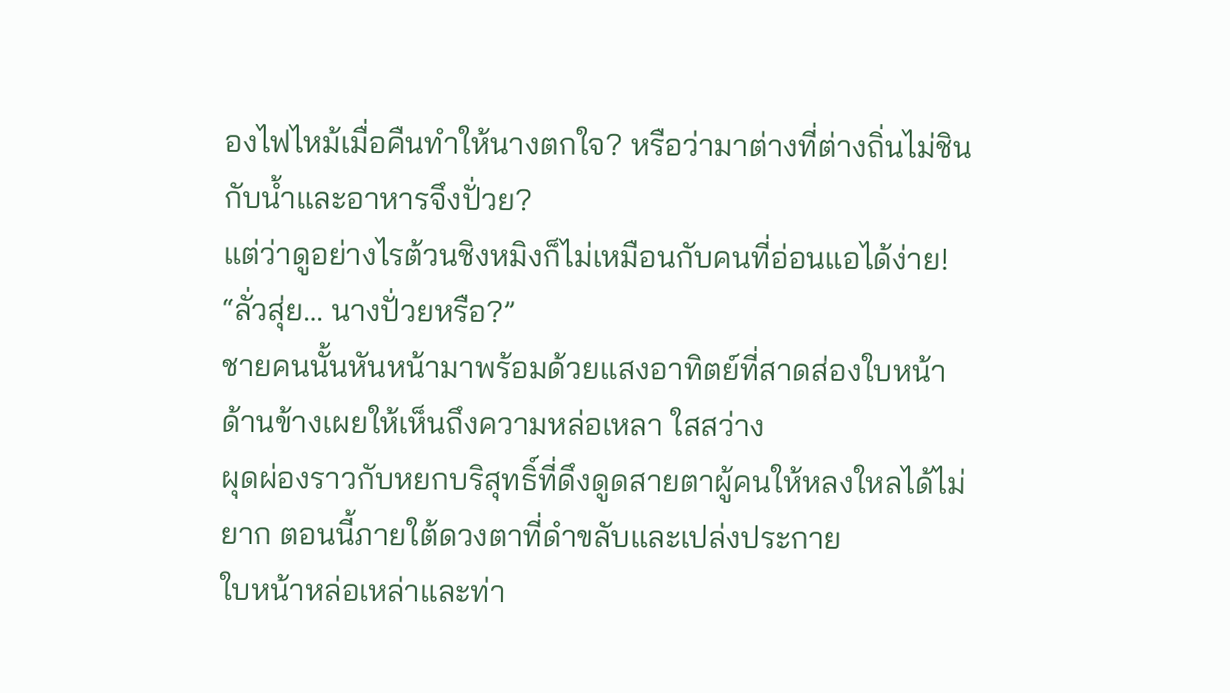องไฟไหม้เมื่อคืนทำให้นางตกใจ? หรือว่ามาต่างที่ต่างถิ่นไม่ชินกับนํ้าและอาหารจึงปั่วย?
แต่ว่าดูอย่างไรต้วนชิงหมิงก็ไม่เหมือนกับคนที่อ่อนแอได้ง่าย!
“ลั่วสุ่ย… นางปั่วยหรือ?”
ชายคนนั้นหันหน้ามาพร้อมด้วยแสงอาทิตย์ที่สาดส่องใบหน้าด้านข้างเผยให้เห็นถึงความหล่อเหลา ใสสว่าง
ผุดผ่องราวกับหยกบริสุทธิ์ที่ดึงดูดสายตาผู้คนให้หลงใหลได้ไม่ยาก ตอนนี้ภายใต้ดวงตาที่ดำขลับและเปล่งประกาย
ใบหน้าหล่อเหล่าและท่า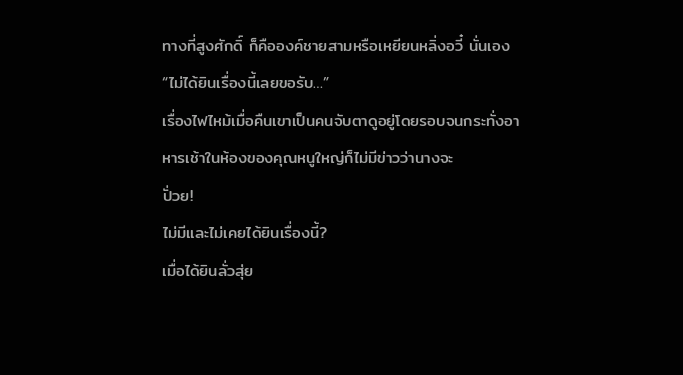ทางที่สูงศักดิ์ ก็คือองค์ชายสามหรือเหยียนหลิ่งอวี๋ นั่นเอง
“ไม่ได้ยินเรื่องนี้เลยขอรับ…”
เรื่องไฟไหม้เมื่อคืนเขาเป็นคนจับตาดูอยู่โดยรอบจนกระทั่งอาหารเช้าในห้องของคุณหนูใหญ่ก็ไม่มีข่าวว่านางจะ
ปั่วย!
ไม่มีและไม่เคยได้ยินเรื่องนี้?
เมื่อได้ยินลั่วสุ่ย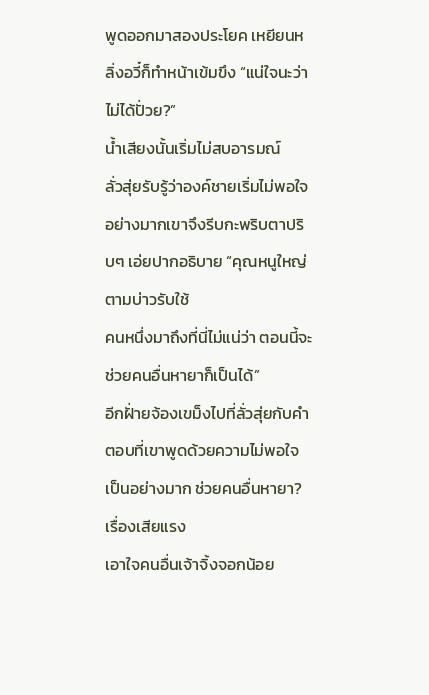พูดออกมาสองประโยค เหยียนหลิ่งอวี๋ก็ทำหน้าเข้มขึง “แน่ใจนะว่าไม่ได้ปั่วย?”
นํ้าเสียงนั้นเริ่มไม่สบอารมณ์
ลั่วสุ่ยรับรู้ว่าองค์ชายเริ่มไม่พอใจอย่างมากเขาจึงรีบกะพริบตาปริบๆ เอ่ยปากอธิบาย “คุณหนูใหญ่ตามบ่าวรับใช้
คนหนึ่งมาถึงที่นี่ไม่แน่ว่า ตอนนี้จะช่วยคนอื่นหายาก็เป็นได้”
อีกฝั่ายจ้องเขม็งไปที่ลั่วสุ่ยกับคำตอบที่เขาพูดด้วยความไม่พอใจเป็นอย่างมาก ช่วยคนอื่นหายา? เรื่องเสียแรง
เอาใจคนอื่นเจ้าจิ้งจอกน้อย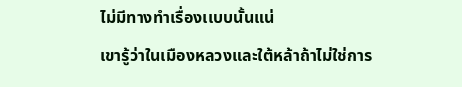ไม่มีทางทำเรื่องเเบบนั้นแน่
เขารู้ว่าในเมืองหลวงและใต้หล้าถ้าไม่ใช่การ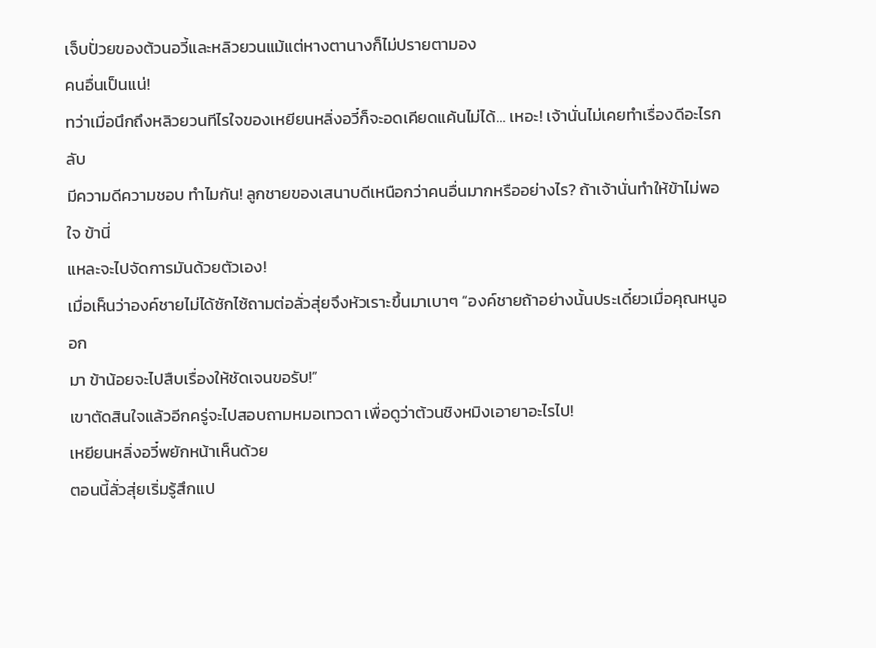เจ็บปั่วยของต้วนอวี้และหลิวยวนแม้แต่หางตานางก็ไม่ปรายตามอง
คนอื่นเป็นแน่!
ทว่าเมื่อนึกถึงหลิวยวนทีไรใจของเหยียนหลิ่งอวี๋ก็จะอดเคียดแค้นไม่ได้… เหอะ! เจ้านั่นไม่เคยทำเรื่องดีอะไรกลับ
มีความดีความชอบ ทำไมกัน! ลูกชายของเสนาบดีเหนือกว่าคนอื่นมากหรืออย่างไร? ถ้าเจ้านั่นทำให้ข้าไม่พอใจ ข้านี่
แหละจะไปจัดการมันด้วยตัวเอง!
เมื่อเห็นว่าองค์ชายไม่ได้ซักไซ้ถามต่อลั่วสุ่ยจึงหัวเราะขึ้นมาเบาๆ “องค์ชายถ้าอย่างนั้นประเดี๋ยวเมื่อคุณหนูออก
มา ข้าน้อยจะไปสืบเรื่องให้ชัดเจนขอรับ!”
เขาตัดสินใจแล้วอีกครู่จะไปสอบถามหมอเทวดา เพื่อดูว่าต้วนชิงหมิงเอายาอะไรไป!
เหยียนหลิ่งอวี๋พยักหน้าเห็นด้วย
ตอนนี้ลั่วสุ่ยเริ่มรู้สึกแป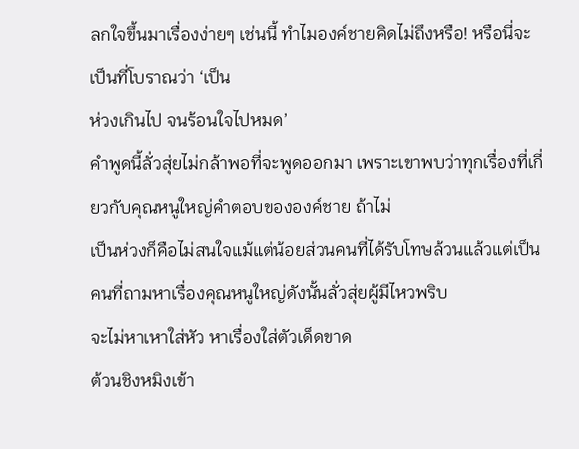ลกใจขึ้นมาเรื่องง่ายๆ เช่นนี้ ทำไมองค์ชายคิดไม่ถึงหรือ! หรือนี่จะเป็นที่โบราณว่า ‘เป็น
ห่วงเกินไป จนร้อนใจไปหมด’
คำพูดนี้ลั่วสุ่ยไม่กล้าพอที่จะพูดออกมา เพราะเขาพบว่าทุกเรื่องที่เกี่ยวกับคุณหนูใหญ่คำตอบขององค์ชาย ถ้าไม่
เป็นห่วงก็คือไม่สนใจแม้แต่น้อยส่วนคนที่ได้รับโทษล้วนแล้วแต่เป็นคนที่ถามหาเรื่องคุณหนูใหญ่ดังนั้นลั่วสุ่ยผู้มีไหวพริบ
จะไม่หาเหาใส่หัว หาเรื่องใส่ตัวเด็ดขาด
ต้วนชิงหมิงเข้า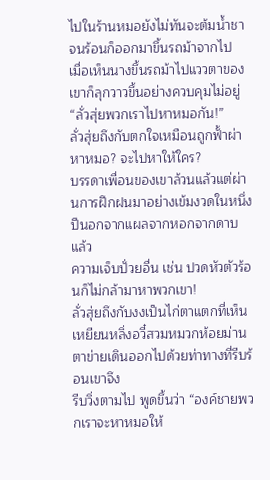ไปในร้านหมอยังไม่ทันจะต้มนํ้าชาจนร้อนก็ออกมาขึ้นรถม้าจากไป
เมื่อเห็นนางขึ้นรถม้าไปแววตาของเขาก็ลุกวาวขึ้นอย่างควบคุมไม่อยู่ “ลั่วสุ่ยพวกเราไปหาหมอกัน!”
ลั่วสุ่ยถึงกับตกใจเหมือนถูกฟั้าผ่า
หาหมอ? จะไปหาให้ใคร?
บรรดาเพื่อนของเขาล้วนแล้วแต่ผ่านการฝึกฝนมาอย่างเข้มงวดในหนึ่งปีนอกจากแผลจากหอกจากดาบแล้ว
ความเจ็บปั่วยอื่น เช่น ปวดหัวตัวร้อนก็ไม่กล้ามาหาพวกเขา!
ลั่วสุ่ยถึงกับงงเป็นไก่ตาแตกที่เห็นเหยียนหลิ่งอวี๋สวมหมวกห้อยม่านตาข่ายเดินออกไปด้วยท่าทางที่รีบร้อนเขาจึง
รีบวิ่งตามไป พูดขึ้นว่า “องค์ชายพวกเราจะหาหมอให้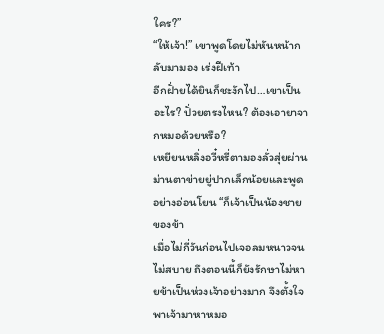ใคร?”
“ให้เจ้า!” เขาพูดโดยไม่หันหน้ากลับมามอง เร่งฝีเท้า
อีกฝั่ายได้ยินก็ชะงักไป…เขาเป็นอะไร? ปั่วยตรงไหน? ต้องเอายาจากหมอด้วยหรือ?
เหยียนหลิ่งอวี๋หรี่ตามองลั่วสุ่ยผ่านม่านตาข่ายยู่ปากเล็กน้อยและพูดอย่างอ่อนโยน “ก็เจ้าเป็นน้องชายของข้า
เมื่อไม่กี่วันก่อนไปเจอลมหนาวจนไม่สบาย ถึงตอนนี้ก็ยังรักษาไม่หายข้าเป็นห่วงเจ้าอย่างมาก จึงตั้งใจพาเจ้ามาหาหมอ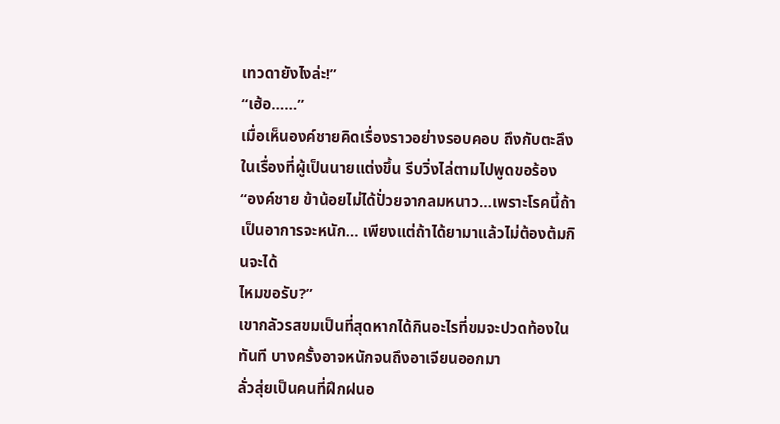เทวดายังไงล่ะ!”
“เฮ้อ……”
เมื่อเห็นองค์ชายคิดเรื่องราวอย่างรอบคอบ ถึงกับตะลึงในเรื่องที่ผู้เป็นนายแต่งขึ้น รีบวิ่งไล่ตามไปพูดขอร้อง
“องค์ชาย ข้าน้อยไม่ได้ปั่วยจากลมหนาว…เพราะโรคนี้ถ้าเป็นอาการจะหนัก… เพียงแต่ถ้าได้ยามาแล้วไม่ต้องต้มกินจะได้
ไหมขอรับ?”
เขากลัวรสขมเป็นที่สุดหากได้กินอะไรที่ขมจะปวดท้องในทันที บางครั้งอาจหนักจนถึงอาเจียนออกมา
ลั่วสุ่ยเป็นคนที่ฝึกฝนอ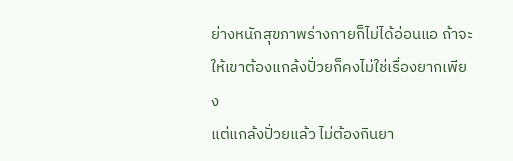ย่างหนักสุขภาพร่างกายก็ไม่ได้อ่อนแอ ถ้าจะให้เขาต้องแกล้งปั่วยก็คงไม่ใช่เรื่องยากเพียง
แต่แกล้งปั่วยแล้ว ไม่ต้องกินยา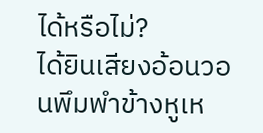ได้หรือไม่?
ได้ยินเสียงอ้อนวอนพึมพำข้างหูเห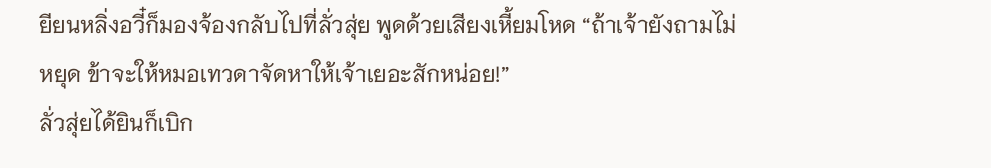ยียนหลิ่งอวี๋ก็มองจ้องกลับไปที่ลั่วสุ่ย พูดด้วยเสียงเหี้ยมโหด “ถ้าเจ้ายังถามไม่
หยุด ข้าจะให้หมอเทวดาจัดหาให้เจ้าเยอะสักหน่อย!”
ลั่วสุ่ยได้ยินก็เบิก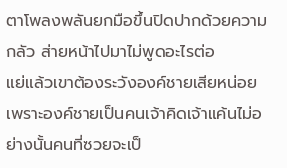ตาโพลงพลันยกมือขึ้นปิดปากด้วยความกลัว ส่ายหน้าไปมาไม่พูดอะไรต่อ
แย่แล้วเขาต้องระวังองค์ชายเสียหน่อย เพราะองค์ชายเป็นคนเจ้าคิดเจ้าแค้นไม่อย่างนั้นคนที่ซวยจะเป็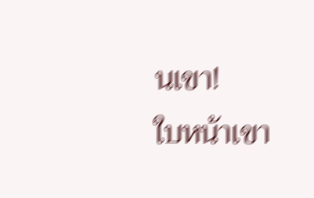นเขา!
ใบหน้าเขา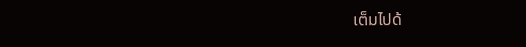เต็มไปด้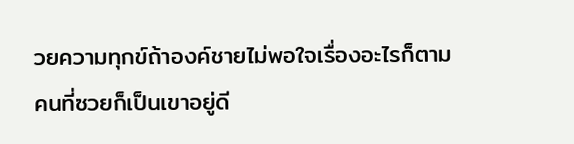วยความทุกข์ถ้าองค์ชายไม่พอใจเรื่องอะไรก็ตาม คนที่ซวยก็เป็นเขาอยู่ดี